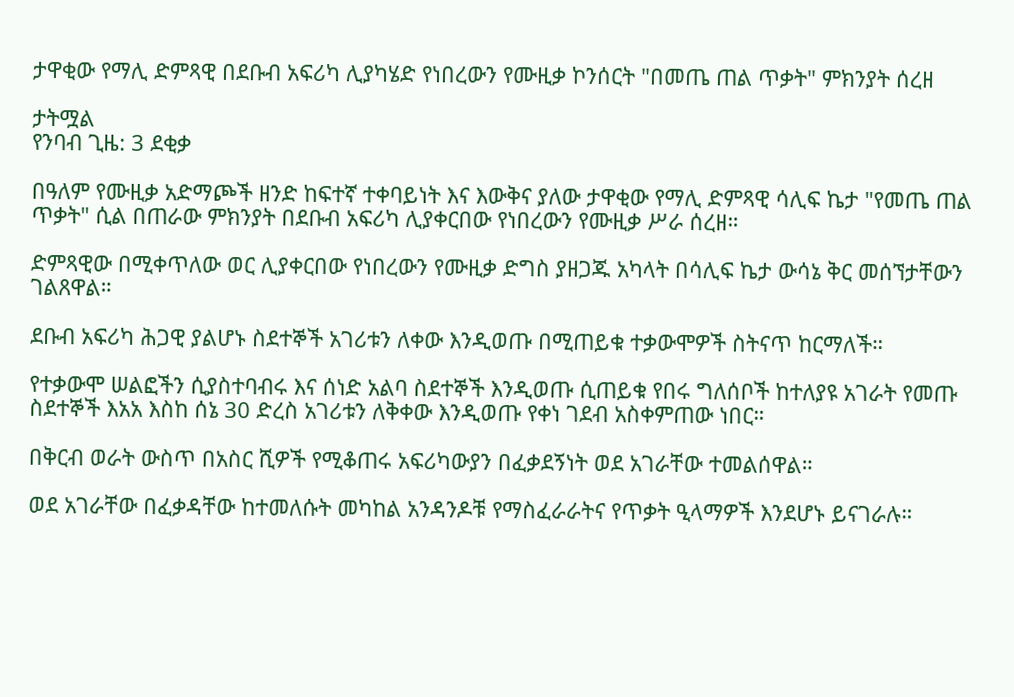ታዋቂው የማሊ ድምጻዊ በደቡብ አፍሪካ ሊያካሄድ የነበረውን የሙዚቃ ኮንሰርት "በመጤ ጠል ጥቃት" ምክንያት ሰረዘ

ታትሟል
የንባብ ጊዜ: 3 ደቂቃ

በዓለም የሙዚቃ አድማጮች ዘንድ ከፍተኛ ተቀባይነት እና እውቅና ያለው ታዋቂው የማሊ ድምጻዊ ሳሊፍ ኬታ "የመጤ ጠል ጥቃት" ሲል በጠራው ምክንያት በደቡብ አፍሪካ ሊያቀርበው የነበረውን የሙዚቃ ሥራ ሰረዘ።

ድምጻዊው በሚቀጥለው ወር ሊያቀርበው የነበረውን የሙዚቃ ድግስ ያዘጋጁ አካላት በሳሊፍ ኬታ ውሳኔ ቅር መሰኘታቸውን ገልጸዋል።

ደቡብ አፍሪካ ሕጋዊ ያልሆኑ ስደተኞች አገሪቱን ለቀው እንዲወጡ በሚጠይቁ ተቃውሞዎች ስትናጥ ከርማለች።

የተቃውሞ ሠልፎችን ሲያስተባብሩ እና ሰነድ አልባ ስደተኞች እንዲወጡ ሲጠይቁ የበሩ ግለሰቦች ከተለያዩ አገራት የመጡ ስደተኞች እአአ እስከ ሰኔ 30 ድረስ አገሪቱን ለቅቀው እንዲወጡ የቀነ ገደብ አስቀምጠው ነበር።

በቅርብ ወራት ውስጥ በአስር ሺዎች የሚቆጠሩ አፍሪካውያን በፈቃደኝነት ወደ አገራቸው ተመልሰዋል።

ወደ አገራቸው በፈቃዳቸው ከተመለሱት መካከል አንዳንዶቹ የማስፈራራትና የጥቃት ዒላማዎች እንደሆኑ ይናገራሉ።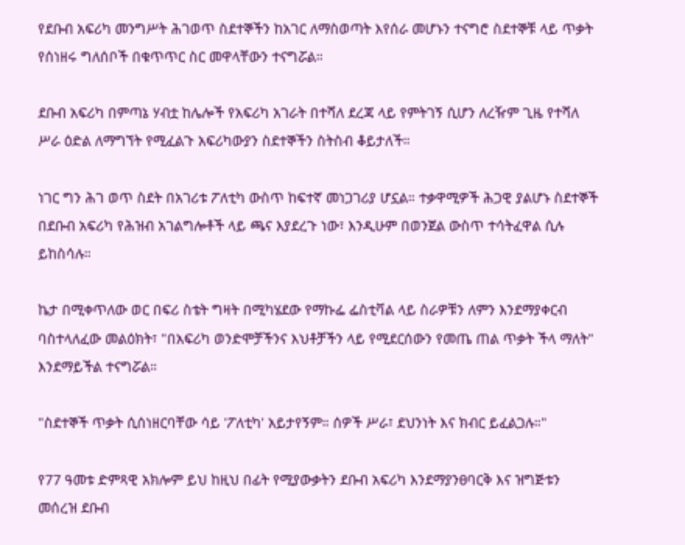የደቡብ አፍሪካ መንግሥት ሕገወጥ ስደተኞችን ከአገር ለማስወጣት እየሰራ መሆኑን ተናግሮ ስደተኞቹ ላይ ጥቃት የሰነዘሩ ግለሰቦች በቁጥጥር ስር መዋላቸውን ተናግሯል።

ደቡብ አፍሪካ በምጣኔ ሃብቷ ከሌሎች የአፍሪካ አገራት በተሻለ ደረጃ ላይ የምትገኝ ሲሆን ለረዥም ጊዜ የተሻለ ሥራ ዕድል ለማግኘት የሚፈልጉ አፍሪካውያን ስደተኞችን ስትስብ ቆይታለች።

ነገር ግን ሕገ ወጥ ስደት በአገሪቱ ፖለቲካ ውስጥ ከፍተኛ መነጋገሪያ ሆኗል። ተቃዋሚዎች ሕጋዊ ያልሆኑ ስደተኞች በደቡብ አፍሪካ የሕዝብ አገልግሎቶች ላይ ጫና እያደረጉ ነው፣ እንዲሁም በወንጀል ውስጥ ተሳትፈዋል ሲሉ ይከስሳሉ።

ኬታ በሚቀጥለው ወር በፍሪ ስቴት ግዛት በሚካሄደው የማኩፌ ፌስቲቫል ላይ ስራዎቹን ለምን እንደማያቀርብ ባስተላለፈው መልዕክት፣ "በአፍሪካ ወንድሞቻችንና እህቶቻችን ላይ የሚደርሰውን የመጤ ጠል ጥቃት ችላ ማለት" እንደማይችል ተናግሯል።

"ስደተኞች ጥቃት ሲሰነዘርባቸው ሳይ 'ፖለቲካ' አይታየኝም። ሰዎች ሥራ፣ ደህንነት እና ክብር ይፈልጋሉ።"

የ77 ዓመቱ ድምጻዊ አክሎም ይህ ከዚህ በፊት የሚያውቃትን ደቡብ አፍሪካ እንደማያንፀባርቅ እና ዝግጅቱን መሰረዝ ደቡብ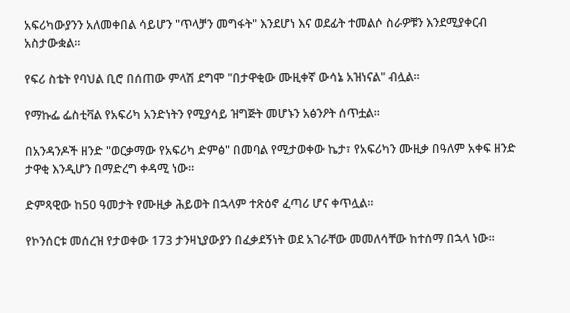አፍሪካውያንን አለመቀበል ሳይሆን "ጥላቻን መግፋት" እንደሆነ እና ወደፊት ተመልሶ ስራዎቹን እንደሚያቀርብ አስታውቋል።

የፍሪ ስቴት የባህል ቢሮ በሰጠው ምላሽ ደግሞ "በታዋቂው ሙዚቀኛ ውሳኔ አዝነናል" ብሏል።

የማኩፌ ፌስቲቫል የአፍሪካ አንድነትን የሚያሳይ ዝግጅት መሆኑን አፅንዖት ሰጥቷል።

በአንዳንዶች ዘንድ "ወርቃማው የአፍሪካ ድምፅ" በመባል የሚታወቀው ኬታ፣ የአፍሪካን ሙዚቃ በዓለም አቀፍ ዘንድ ታዋቂ እንዲሆን በማድረግ ቀዳሚ ነው።

ድምጻዊው ከ50 ዓመታት የሙዚቃ ሕይወት በኋላም ተጽዕኖ ፈጣሪ ሆና ቀጥሏል።

የኮንሰርቱ መሰረዝ የታወቀው 173 ታንዛኒያውያን በፈቃደኝነት ወደ አገራቸው መመለሳቸው ከተሰማ በኋላ ነው።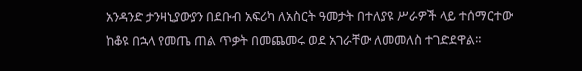አንዳንድ ታንዛኒያውያን በደቡብ አፍሪካ ለአስርት ዓመታት በተለያዩ ሥራዎች ላይ ተሰማርተው ከቆዩ በኋላ የመጤ ጠል ጥቃት በመጨመሩ ወደ አገራቸው ለመመለስ ተገድደዋል።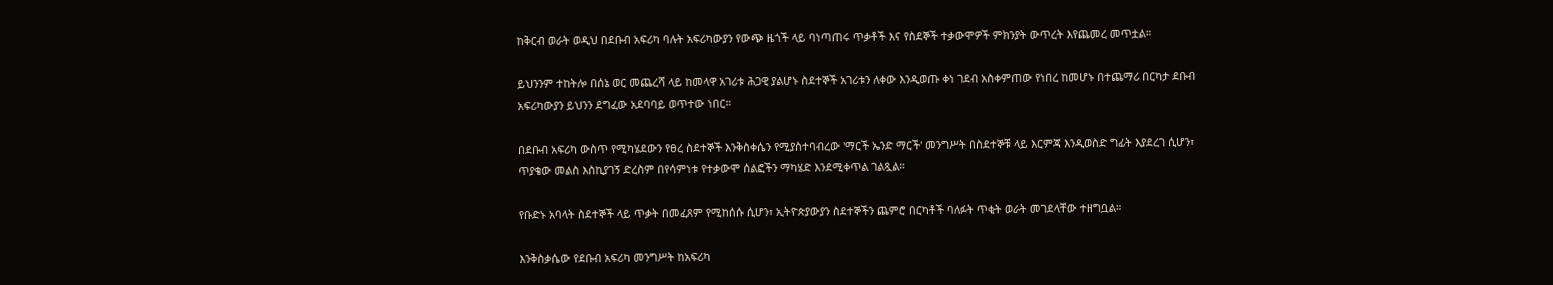ከቅርብ ወራት ወዲህ በደቡብ አፍሪካ ባሉት አፍሪካውያን የውጭ ዜጎች ላይ ባነጣጠሩ ጥቃቶች እና የስደኞች ተቃውሞዎች ምክንያት ውጥረት እየጨመረ መጥቷል።

ይህንንም ተከትሎ በሰኔ ወር መጨረሻ ላይ ከመላዋ አገሪቱ ሕጋዊ ያልሆኑ ስደተኞች አገሪቱን ለቀው እንዲወጡ ቀነ ገደብ አስቀምጠው የነበረ ከመሆኑ በተጨማሪ በርካታ ደቡብ አፍሪካውያን ይህንን ደግፈው አደባባይ ወጥተው ነበር።

በደቡብ አፍሪካ ውስጥ የሚካሄደውን የፀረ ስደተኞች እንቅስቀሴን የሚያስተባብረው 'ማርች ኤንድ ማርች' መንግሥት በስደተኞቹ ላይ እርምጃ እንዲወስድ ግፊት እያደረገ ሲሆን፣ ጥያቄው መልስ እስኪያገኝ ድረስም በየሳምነቱ የተቃውሞ ሰልፎችን ማካሄድ እንደሚቀጥል ገልጿል።

የቡድኑ አባላት ስደተኞች ላይ ጥቃት በመፈጸም የሚከሰሱ ሲሆን፣ ኢትዮጵያውያን ስደተኞችን ጨምሮ በርካቶች ባለፉት ጥቂት ወራት መገደላቸው ተዘግቧል።

እንቅስቃሴው የደቡብ አፍሪካ መንግሥት ከአፍሪካ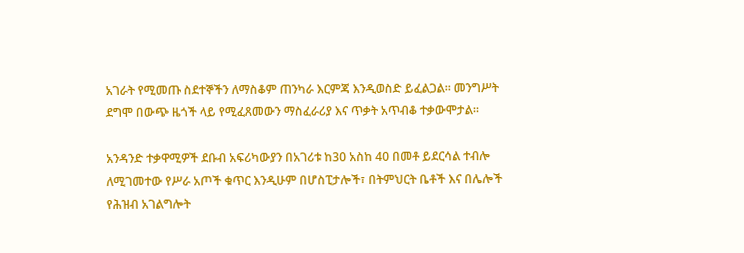አገራት የሚመጡ ስደተኞችን ለማስቆም ጠንካራ እርምጃ እንዲወስድ ይፈልጋል። መንግሥት ደግሞ በውጭ ዜጎች ላይ የሚፈጸመውን ማስፈራሪያ እና ጥቃት አጥብቆ ተቃውሞታል።

አንዳንድ ተቃዋሚዎች ደቡብ አፍሪካውያን በአገሪቱ ከ30 አስከ 40 በመቶ ይደርሳል ተብሎ ለሚገመተው የሥራ አጦች ቁጥር እንዲሁም በሆስፒታሎች፣ በትምህርት ቤቶች እና በሌሎች የሕዝብ አገልግሎት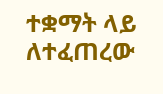ተቋማት ላይ ለተፈጠረው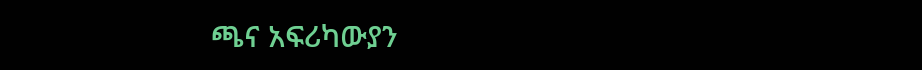ጫና አፍሪካውያን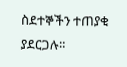ስደተኞችን ተጠያቂ ያደርጋሉ።